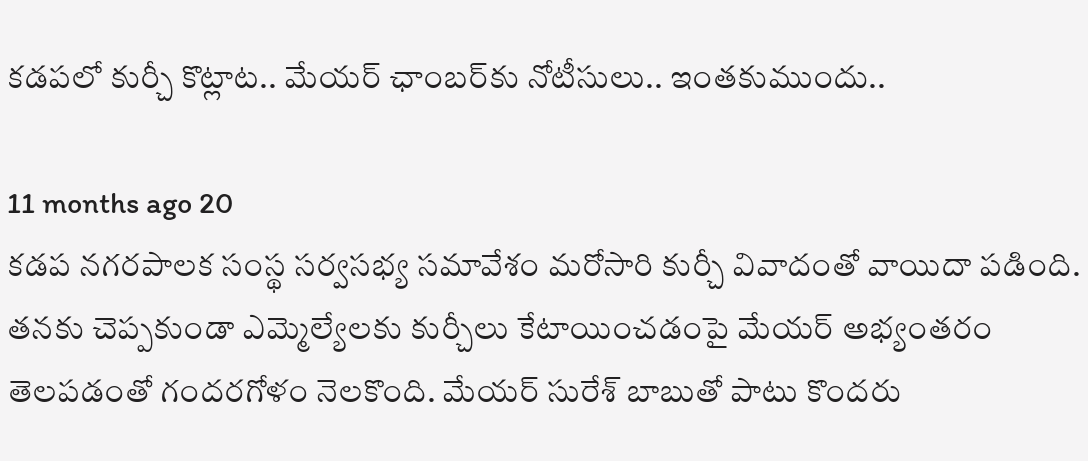కడపలో కుర్చీ కొట్లాట.. మేయర్ ఛాంబర్‌కు నోటీసులు.. ఇంతకుముందు..

11 months ago 20
కడప నగరపాలక సంస్థ సర్వసభ్య సమావేశం మరోసారి కుర్చీ వివాదంతో వాయిదా పడింది. తనకు చెప్పకుండా ఎమ్మెల్యేలకు కుర్చీలు కేటాయించడంపై మేయర్ అభ్యంతరం తెలపడంతో గందరగోళం నెలకొంది. మేయర్ సురేశ్ బాబుతో పాటు కొందరు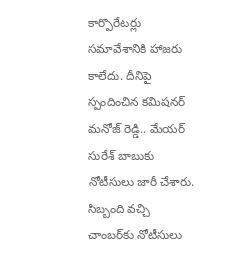కార్పొరేటర్లు సమావేశానికి హాజరు కాలేదు. దీనిపై స్పందించిన కమిషనర్ మనోజ్ రెడ్డి.. మేయర్ సురేశ్ బాబుకు నోటీసులు జారీ చేశారు. సిబ్బంది వచ్చి చాంబర్‌కు నోటీసులు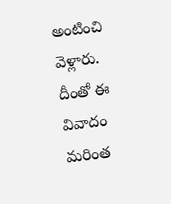అంటించి వెళ్లారు. దీంతో ఈ వివాదం మరింత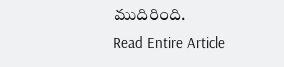ముదిరింది.
Read Entire Article